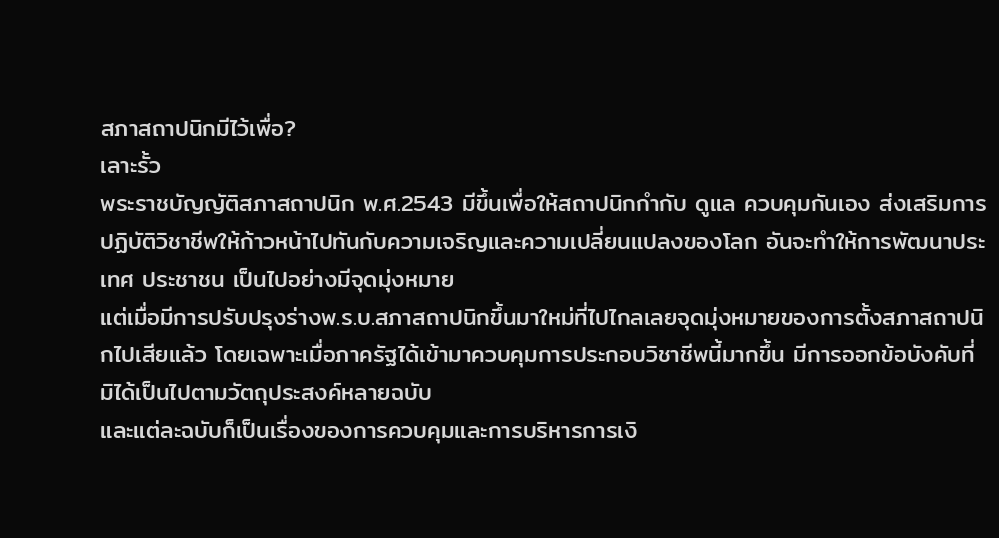สภาสถาปนิกมีไว้เพื่อ?
เลาะรั้ว
พระราชบัญญัติสภาสถาปนิก พ.ศ.2543 มีขึ้นเพื่อให้สถาปนิกกำกับ ดูแล ควบคุมกันเอง ส่งเสริมการปฏิบัติวิชาชีพให้ก้าวหน้าไปทันกับความเจริญและความเปลี่ยนแปลงของโลก อันจะทำให้การพัฒนาประเทศ ประชาชน เป็นไปอย่างมีจุดมุ่งหมาย
แต่เมื่อมีการปรับปรุงร่างพ.ร.บ.สภาสถาปนิกขึ้นมาใหม่ที่ไปไกลเลยจุดมุ่งหมายของการตั้งสภาสถาปนิกไปเสียแล้ว โดยเฉพาะเมื่อภาครัฐได้เข้ามาควบคุมการประกอบวิชาชีพนี้มากขึ้น มีการออกข้อบังคับที่มิได้เป็นไปตามวัตถุประสงค์หลายฉบับ
และแต่ละฉบับก็เป็นเรื่องของการควบคุมและการบริหารการเงิ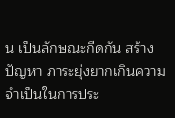น เป็นลักษณะกีดกัน สร้างปัญหา ภาระยุ่งยากเกินความจำเป็นในการประ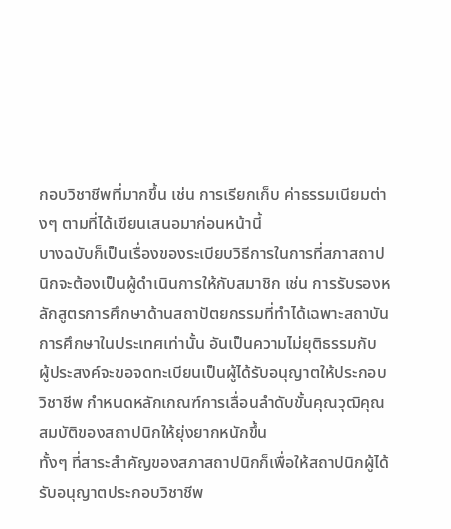กอบวิชาชีพที่มากขึ้น เช่น การเรียกเก็บ ค่าธรรมเนียมต่างๆ ตามที่ได้เขียนเสนอมาก่อนหน้านี้
บางฉบับก็เป็นเรื่องของระเบียบวิธีการในการที่สภาสถาปนิกจะต้องเป็นผู้ดำเนินการให้กับสมาชิก เช่น การรับรองหลักสูตรการศึกษาด้านสถาปัตยกรรมที่ทำได้เฉพาะสถาบันการศึกษาในประเทศเท่านั้น อันเป็นความไม่ยุติธรรมกับ ผู้ประสงค์จะขอจดทะเบียนเป็นผู้ได้รับอนุญาตให้ประกอบวิชาชีพ กำหนดหลักเกณฑ์การเลื่อนลำดับขั้นคุณวุฒิคุณสมบัติของสถาปนิกให้ยุ่งยากหนักขึ้น
ทั้งๆ ที่สาระสำคัญของสภาสถาปนิกก็เพื่อให้สถาปนิกผู้ได้รับอนุญาตประกอบวิชาชีพ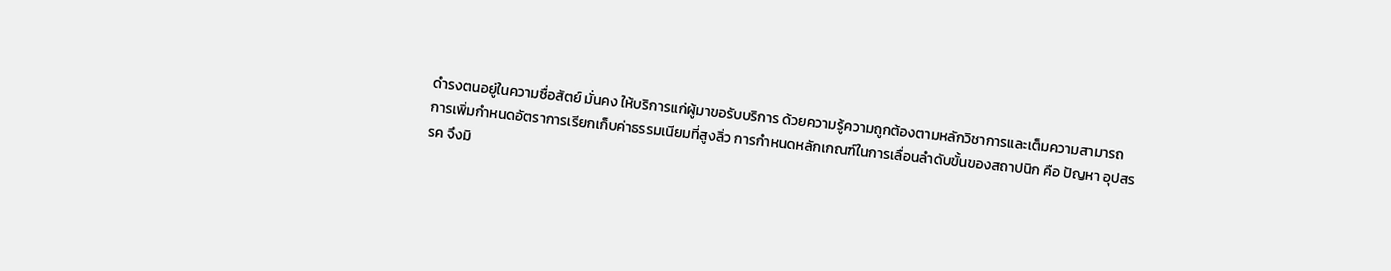ดำรงตนอยู่ในความซื่อสัตย์ มั่นคง ให้บริการแก่ผู้มาขอรับบริการ ด้วยความรู้ความถูกต้องตามหลักวิชาการและเต็มความสามารถ
การเพิ่มกำหนดอัตราการเรียกเก็บค่าธรรมเนียมที่สูงลิ่ว การกำหนดหลักเกณฑ์ในการเลื่อนลำดับขั้นของสถาปนิก คือ ปัญหา อุปสรรค จึงมิ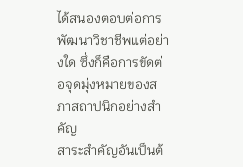ได้สนองตอบต่อการพัฒนาวิชาชีพแต่อย่างใด ซึ่งก็คือการขัดต่อจุดมุ่งหมายของสภาสถาปนิกอย่างสำคัญ
สาระสำคัญอันเป็นต้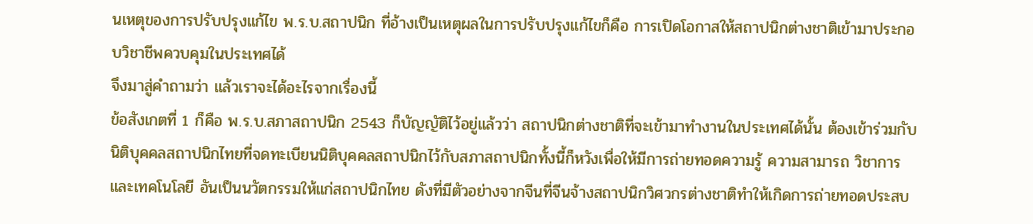นเหตุของการปรับปรุงแก้ไข พ.ร.บ.สถาปนิก ที่อ้างเป็นเหตุผลในการปรับปรุงแก้ไขก็คือ การเปิดโอกาสให้สถาปนิกต่างชาติเข้ามาประกอบวิชาชีพควบคุมในประเทศได้
จึงมาสู่คำถามว่า แล้วเราจะได้อะไรจากเรื่องนี้
ข้อสังเกตที่ 1 ก็คือ พ.ร.บ.สภาสถาปนิก 2543 ก็บัญญัติไว้อยู่แล้วว่า สถาปนิกต่างชาติที่จะเข้ามาทำงานในประเทศได้นั้น ต้องเข้าร่วมกับนิติบุคคลสถาปนิกไทยที่จดทะเบียนนิติบุคคลสถาปนิกไว้กับสภาสถาปนิกทั้งนี้ก็หวังเพื่อให้มีการถ่ายทอดความรู้ ความสามารถ วิชาการ และเทคโนโลยี อันเป็นนวัตกรรมให้แก่สถาปนิกไทย ดังที่มีตัวอย่างจากจีนที่จีนจ้างสถาปนิกวิศวกรต่างชาติทำให้เกิดการถ่ายทอดประสบ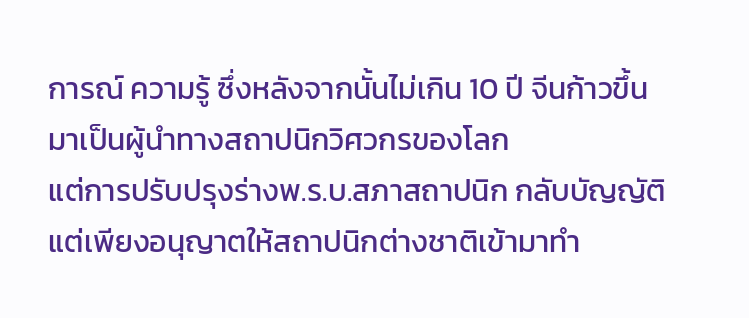การณ์ ความรู้ ซึ่งหลังจากนั้นไม่เกิน 10 ปี จีนก้าวขึ้นมาเป็นผู้นำทางสถาปนิกวิศวกรของโลก
แต่การปรับปรุงร่างพ.ร.บ.สภาสถาปนิก กลับบัญญัติแต่เพียงอนุญาตให้สถาปนิกต่างชาติเข้ามาทำ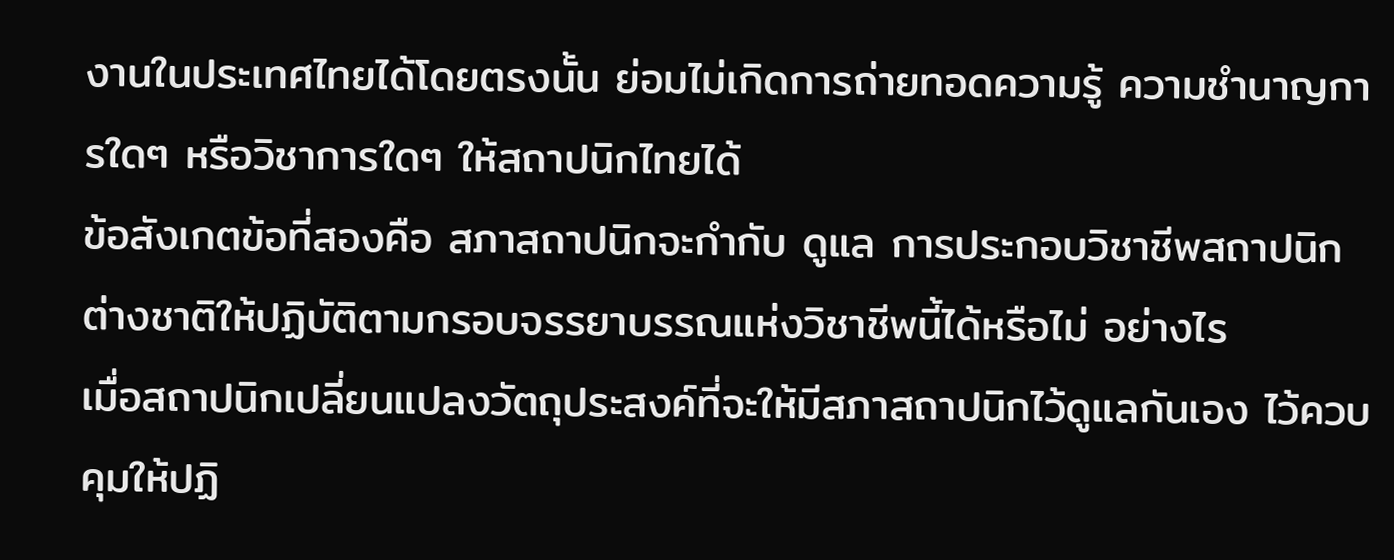งานในประเทศไทยได้โดยตรงนั้น ย่อมไม่เกิดการถ่ายทอดความรู้ ความชำนาญการใดๆ หรือวิชาการใดๆ ให้สถาปนิกไทยได้
ข้อสังเกตข้อที่สองคือ สภาสถาปนิกจะกำกับ ดูแล การประกอบวิชาชีพสถาปนิกต่างชาติให้ปฏิบัติตามกรอบจรรยาบรรณแห่งวิชาชีพนี้ได้หรือไม่ อย่างไร
เมื่อสถาปนิกเปลี่ยนแปลงวัตถุประสงค์ที่จะให้มีสภาสถาปนิกไว้ดูแลกันเอง ไว้ควบคุมให้ปฏิ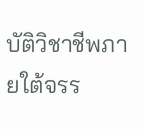บัติวิชาชีพภายใต้จรร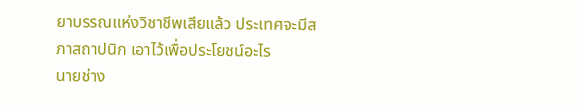ยาบรรณแห่งวิชาชีพเสียแล้ว ประเทศจะมีสภาสถาปนิก เอาไว้เพื่อประโยชน์อะไร
นายช่าง